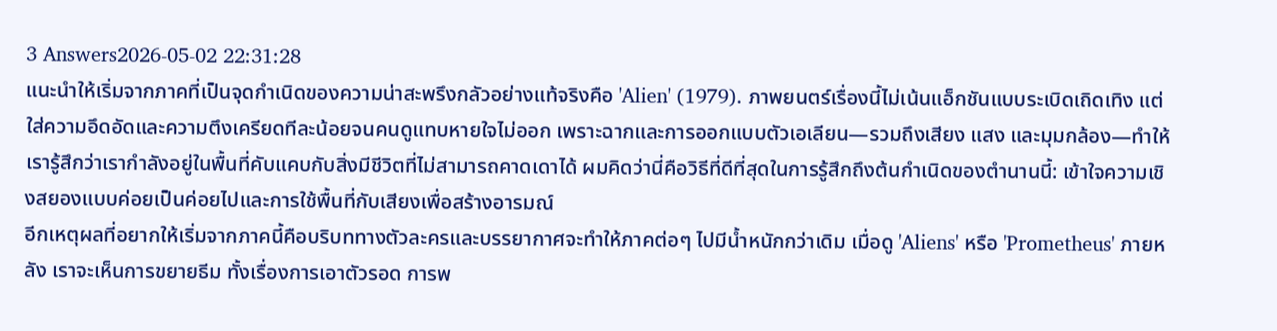3 Answers2026-05-02 22:31:28
แนะนำให้เริ่มจากภาคที่เป็นจุดกำเนิดของความน่าสะพรึงกลัวอย่างแท้จริงคือ 'Alien' (1979). ภาพยนตร์เรื่องนี้ไม่เน้นแอ็กชันแบบระเบิดเถิดเทิง แต่ใส่ความอึดอัดและความตึงเครียดทีละน้อยจนคนดูแทบหายใจไม่ออก เพราะฉากและการออกแบบตัวเอเลียน—รวมถึงเสียง แสง และมุมกล้อง—ทำให้เรารู้สึกว่าเรากำลังอยู่ในพื้นที่คับแคบกับสิ่งมีชีวิตที่ไม่สามารถคาดเดาได้ ผมคิดว่านี่คือวิธีที่ดีที่สุดในการรู้สึกถึงต้นกำเนิดของตำนานนี้: เข้าใจความเชิงสยองแบบค่อยเป็นค่อยไปและการใช้พื้นที่กับเสียงเพื่อสร้างอารมณ์
อีกเหตุผลที่อยากให้เริ่มจากภาคนี้คือบริบททางตัวละครและบรรยากาศจะทำให้ภาคต่อๆ ไปมีน้ำหนักกว่าเดิม เมื่อดู 'Aliens' หรือ 'Prometheus' ภายหลัง เราจะเห็นการขยายธีม ทั้งเรื่องการเอาตัวรอด การพ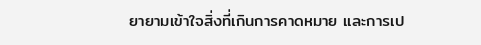ยายามเข้าใจสิ่งที่เกินการคาดหมาย และการเป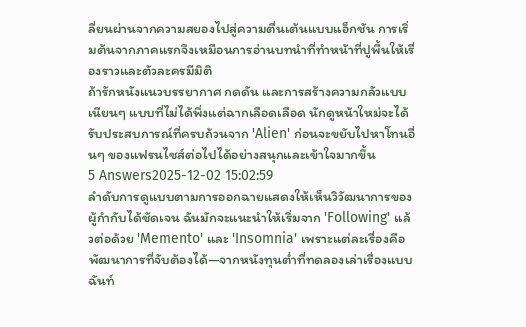ลี่ยนผ่านจากความสยองไปสู่ความตื่นเต้นแบบแอ็กชัน การเริ่มต้นจากภาคแรกจึงเหมือนการอ่านบทนำที่ทำหน้าที่ปูพื้นให้เรื่องราวและตัวละครมีมิติ
ถ้ารักหนังแนวบรรยากาศ กดดัน และการสร้างความกลัวแบบเนียนๆ แบบที่ไม่ได้พึ่งแต่ฉากเลือดเลือด นักดูหน้าใหม่จะได้รับประสบการณ์ที่ครบถ้วนจาก 'Alien' ก่อนจะขยับไปหาโทนอื่นๆ ของแฟรนไชส์ต่อไปได้อย่างสนุกและเข้าใจมากขึ้น
5 Answers2025-12-02 15:02:59
ลำดับการดูแบบตามการออกฉายแสดงให้เห็นวิวัฒนาการของผู้กำกับได้ชัดเจน ฉันมักจะแนะนำให้เริ่มจาก 'Following' แล้วต่อด้วย 'Memento' และ 'Insomnia' เพราะแต่ละเรื่องคือพัฒนาการที่จับต้องได้—จากหนังทุนต่ำที่ทดลองเล่าเรื่องแบบฉันท์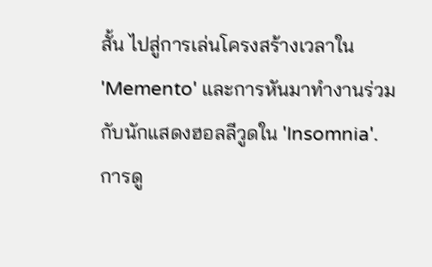สั้น ไปสู่การเล่นโครงสร้างเวลาใน 'Memento' และการหันมาทำงานร่วมกับนักแสดงฮอลลีวูดใน 'Insomnia'.
การดู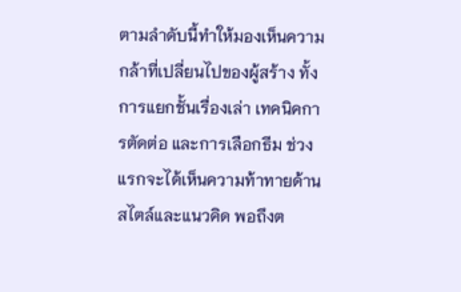ตามลำดับนี้ทำให้มองเห็นความกล้าที่เปลี่ยนไปของผู้สร้าง ทั้งการแยกชั้นเรื่องเล่า เทคนิคการตัดต่อ และการเลือกธีม ช่วงแรกจะได้เห็นความท้าทายด้านสไตล์และแนวคิด พอถึงต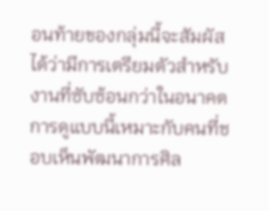อนท้ายของกลุ่มนี้จะสัมผัสได้ว่ามีการเตรียมตัวสำหรับงานที่ซับซ้อนกว่าในอนาคต การดูแบบนี้เหมาะกับคนที่ชอบเห็นพัฒนาการศิล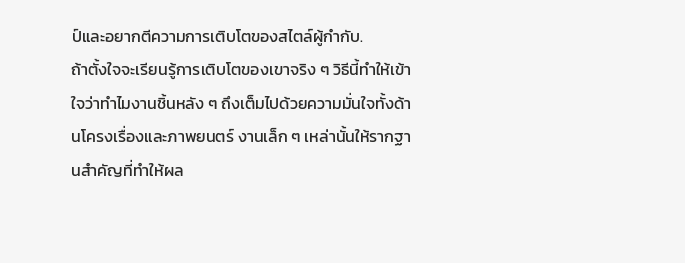ป์และอยากตีความการเติบโตของสไตล์ผู้กำกับ.
ถ้าตั้งใจจะเรียนรู้การเติบโตของเขาจริง ๆ วิธีนี้ทำให้เข้าใจว่าทำไมงานชิ้นหลัง ๆ ถึงเต็มไปด้วยความมั่นใจทั้งด้านโครงเรื่องและภาพยนตร์ งานเล็ก ๆ เหล่านั้นให้รากฐานสำคัญที่ทำให้ผล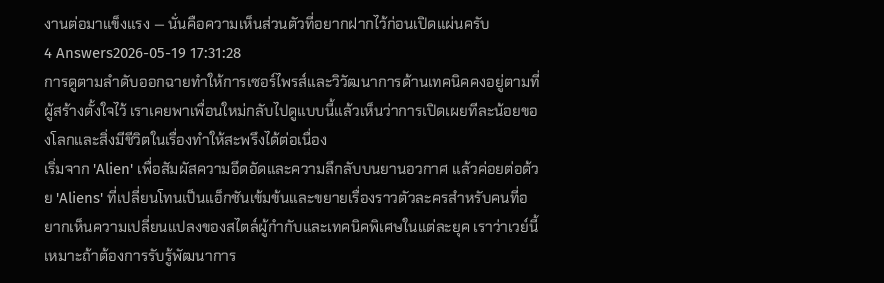งานต่อมาแข็งแรง — นั่นคือความเห็นส่วนตัวที่อยากฝากไว้ก่อนเปิดแผ่นครับ
4 Answers2026-05-19 17:31:28
การดูตามลำดับออกฉายทำให้การเซอร์ไพรส์และวิวัฒนาการด้านเทคนิคคงอยู่ตามที่ผู้สร้างตั้งใจไว้ เราเคยพาเพื่อนใหม่กลับไปดูแบบนี้แล้วเห็นว่าการเปิดเผยทีละน้อยของโลกและสิ่งมีชีวิตในเรื่องทำให้สะพรึงได้ต่อเนื่อง
เริ่มจาก 'Alien' เพื่อสัมผัสความอึดอัดและความลึกลับบนยานอวกาศ แล้วค่อยต่อด้วย 'Aliens' ที่เปลี่ยนโทนเป็นแอ็กชันเข้มข้นและขยายเรื่องราวตัวละครสำหรับคนที่อยากเห็นความเปลี่ยนแปลงของสไตล์ผู้กำกับและเทคนิคพิเศษในแต่ละยุค เราว่าเวย์นี้เหมาะถ้าต้องการรับรู้พัฒนาการ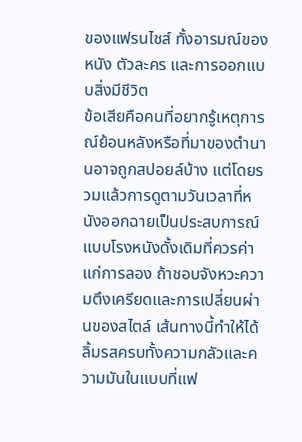ของแฟรนไชส์ ทั้งอารมณ์ของหนัง ตัวละคร และการออกแบบสิ่งมีชีวิต
ข้อเสียคือคนที่อยากรู้เหตุการณ์ย้อนหลังหรือที่มาของตำนานอาจถูกสปอยล์บ้าง แต่โดยรวมแล้วการดูตามวันเวลาที่หนังออกฉายเป็นประสบการณ์แบบโรงหนังดั้งเดิมที่ควรค่าแก่การลอง ถ้าชอบจังหวะความตึงเครียดและการเปลี่ยนผ่านของสไตล์ เส้นทางนี้ทำให้ได้ลิ้มรสครบทั้งความกลัวและความมันในแบบที่แฟ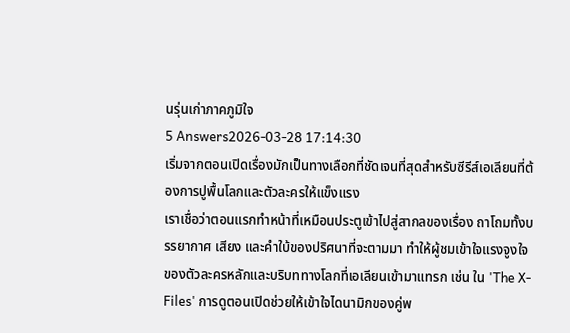นรุ่นเก่าภาคภูมิใจ
5 Answers2026-03-28 17:14:30
เริ่มจากตอนเปิดเรื่องมักเป็นทางเลือกที่ชัดเจนที่สุดสำหรับซีรีส์เอเลียนที่ต้องการปูพื้นโลกและตัวละครให้แข็งแรง
เราเชื่อว่าตอนแรกทำหน้าที่เหมือนประตูเข้าไปสู่สากลของเรื่อง ถาโถมทั้งบรรยากาศ เสียง และคำใบ้ของปริศนาที่จะตามมา ทำให้ผู้ชมเข้าใจแรงจูงใจของตัวละครหลักและบริบททางโลกที่เอเลียนเข้ามาแทรก เช่น ใน 'The X-Files' การดูตอนเปิดช่วยให้เข้าใจไดนามิกของคู่พ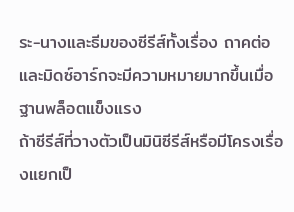ระ-นางและธีมของซีรีส์ทั้งเรื่อง ถาคต่อและมิดซ์อาร์กจะมีความหมายมากขึ้นเมื่อฐานพล็อตแข็งแรง
ถ้าซีรีส์ที่วางตัวเป็นมินิซีรีส์หรือมีโครงเรื่องแยกเป็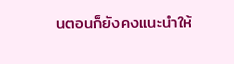นตอนก็ยังคงแนะนำให้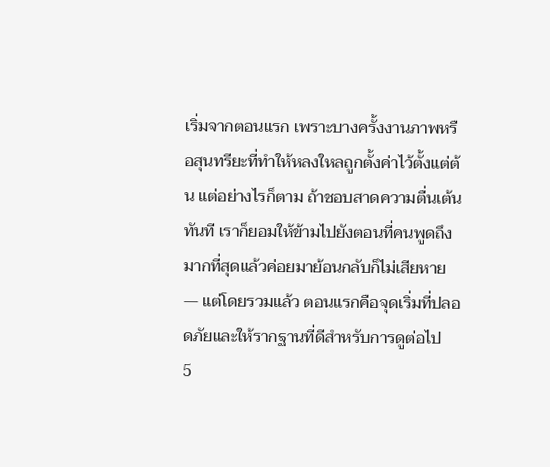เริ่มจากตอนแรก เพราะบางครั้งงานภาพหรือสุนทรียะที่ทำให้หลงใหลถูกตั้งค่าไว้ตั้งแต่ต้น แต่อย่างไรก็ตาม ถ้าชอบสาดความตื่นเต้นทันที เราก็ยอมให้ข้ามไปยังตอนที่คนพูดถึงมากที่สุดแล้วค่อยมาย้อนกลับก็ไม่เสียหาย — แต่โดยรวมแล้ว ตอนแรกคือจุดเริ่มที่ปลอดภัยและให้รากฐานที่ดีสำหรับการดูต่อไป
5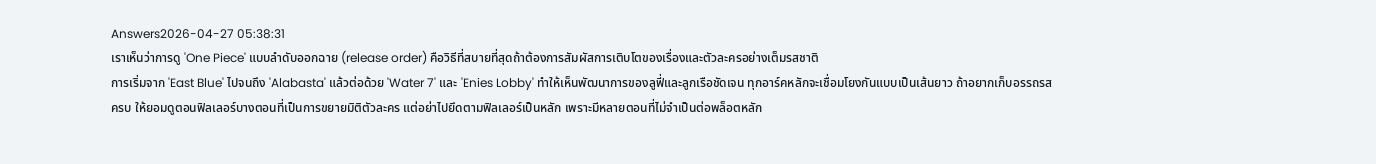Answers2026-04-27 05:38:31
เราเห็นว่าการดู 'One Piece' แบบลำดับออกฉาย (release order) คือวิธีที่สบายที่สุดถ้าต้องการสัมผัสการเติบโตของเรื่องและตัวละครอย่างเต็มรสชาติ
การเริ่มจาก 'East Blue' ไปจนถึง 'Alabasta' แล้วต่อด้วย 'Water 7' และ 'Enies Lobby' ทำให้เห็นพัฒนาการของลูฟี่และลูกเรือชัดเจน ทุกอาร์คหลักจะเชื่อมโยงกันแบบเป็นเส้นยาว ถ้าอยากเก็บอรรถรสครบ ให้ยอมดูตอนฟิลเลอร์บางตอนที่เป็นการขยายมิติตัวละคร แต่อย่าไปยึดตามฟิลเลอร์เป็นหลัก เพราะมีหลายตอนที่ไม่จำเป็นต่อพล็อตหลัก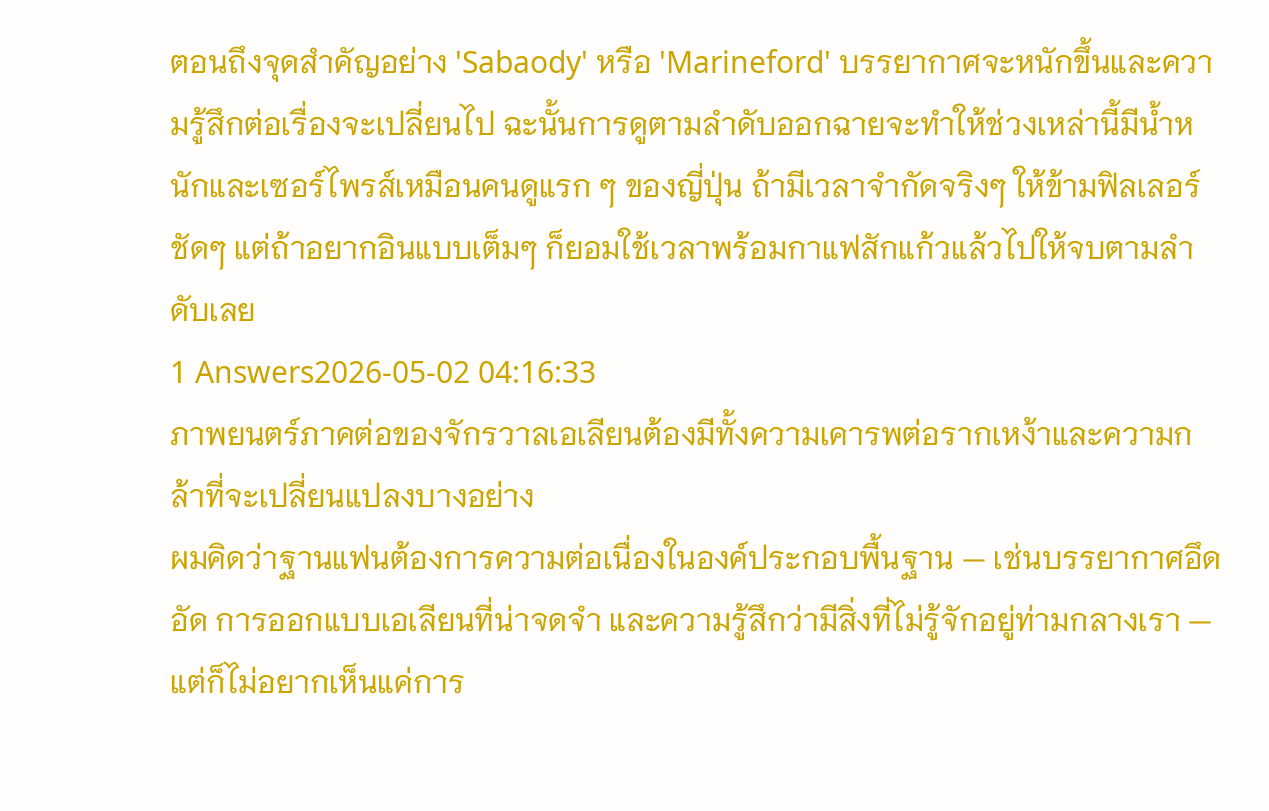ตอนถึงจุดสำคัญอย่าง 'Sabaody' หรือ 'Marineford' บรรยากาศจะหนักขึ้นและความรู้สึกต่อเรื่องจะเปลี่ยนไป ฉะนั้นการดูตามลำดับออกฉายจะทำให้ช่วงเหล่านี้มีน้ำหนักและเซอร์ไพรส์เหมือนคนดูแรก ๆ ของญี่ปุ่น ถ้ามีเวลาจำกัดจริงๆ ให้ข้ามฟิลเลอร์ชัดๆ แต่ถ้าอยากอินแบบเต็มๆ ก็ยอมใช้เวลาพร้อมกาแฟสักแก้วแล้วไปให้จบตามลำดับเลย
1 Answers2026-05-02 04:16:33
ภาพยนตร์ภาคต่อของจักรวาลเอเลียนต้องมีทั้งความเคารพต่อรากเหง้าและความกล้าที่จะเปลี่ยนแปลงบางอย่าง
ผมคิดว่าฐานแฟนต้องการความต่อเนื่องในองค์ประกอบพื้นฐาน — เช่นบรรยากาศอึดอัด การออกแบบเอเลียนที่น่าจดจำ และความรู้สึกว่ามีสิ่งที่ไม่รู้จักอยู่ท่ามกลางเรา — แต่ก็ไม่อยากเห็นแค่การ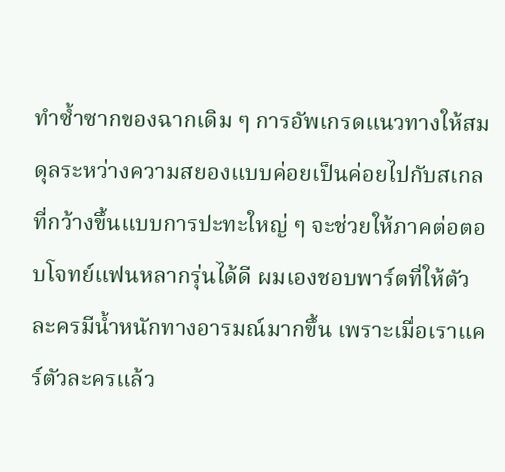ทำซ้ำซากของฉากเดิม ๆ การอัพเกรดแนวทางให้สมดุลระหว่างความสยองแบบค่อยเป็นค่อยไปกับสเกลที่กว้างขึ้นแบบการปะทะใหญ่ ๆ จะช่วยให้ภาคต่อตอบโจทย์แฟนหลากรุ่นได้ดี ผมเองชอบพาร์ตที่ให้ตัวละครมีน้ำหนักทางอารมณ์มากขึ้น เพราะเมื่อเราแคร์ตัวละครแล้ว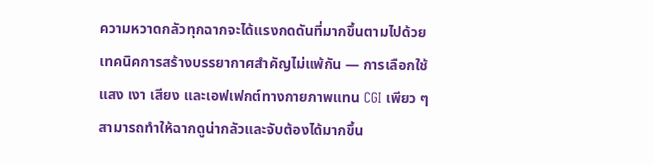ความหวาดกลัวทุกฉากจะได้แรงกดดันที่มากขึ้นตามไปด้วย
เทคนิคการสร้างบรรยากาศสำคัญไม่แพ้กัน — การเลือกใช้แสง เงา เสียง และเอฟเฟกต์ทางกายภาพแทน CGI เพียว ๆ สามารถทำให้ฉากดูน่ากลัวและจับต้องได้มากขึ้น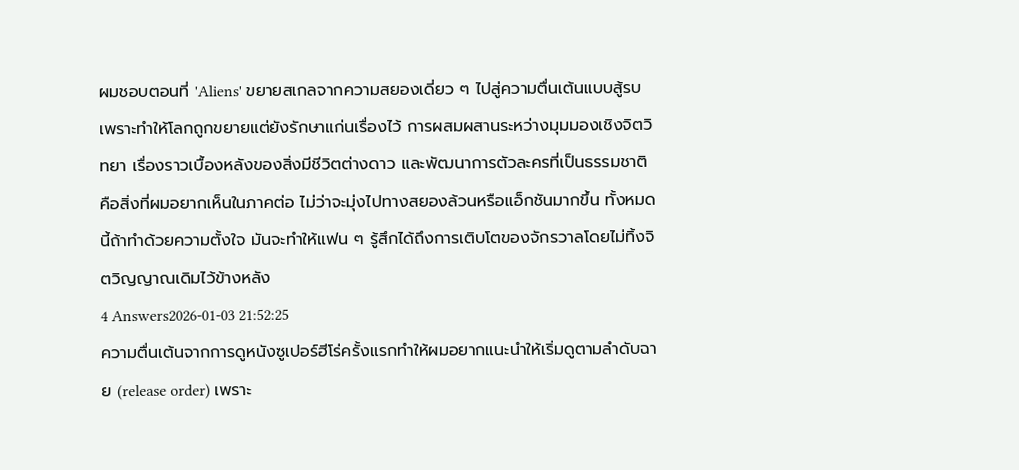ผมชอบตอนที่ 'Aliens' ขยายสเกลจากความสยองเดี่ยว ๆ ไปสู่ความตื่นเต้นแบบสู้รบ เพราะทำให้โลกถูกขยายแต่ยังรักษาแก่นเรื่องไว้ การผสมผสานระหว่างมุมมองเชิงจิตวิทยา เรื่องราวเบื้องหลังของสิ่งมีชีวิตต่างดาว และพัฒนาการตัวละครที่เป็นธรรมชาติ คือสิ่งที่ผมอยากเห็นในภาคต่อ ไม่ว่าจะมุ่งไปทางสยองล้วนหรือแอ็กชันมากขึ้น ทั้งหมดนี้ถ้าทำด้วยความตั้งใจ มันจะทำให้แฟน ๆ รู้สึกได้ถึงการเติบโตของจักรวาลโดยไม่ทิ้งจิตวิญญาณเดิมไว้ข้างหลัง
4 Answers2026-01-03 21:52:25
ความตื่นเต้นจากการดูหนังซูเปอร์ฮีโร่ครั้งแรกทำให้ผมอยากแนะนำให้เริ่มดูตามลำดับฉาย (release order) เพราะ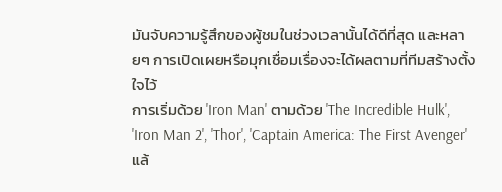มันจับความรู้สึกของผู้ชมในช่วงเวลานั้นได้ดีที่สุด และหลายๆ การเปิดเผยหรือมุกเชื่อมเรื่องจะได้ผลตามที่ทีมสร้างตั้งใจไว้
การเริ่มด้วย 'Iron Man' ตามด้วย 'The Incredible Hulk', 'Iron Man 2', 'Thor', 'Captain America: The First Avenger' แล้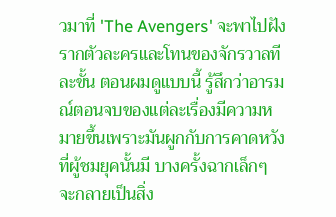วมาที่ 'The Avengers' จะพาไปฝังรากตัวละครและโทนของจักรวาลทีละขั้น ตอนผมดูแบบนี้ รู้สึกว่าอารมณ์ตอนจบของแต่ละเรื่องมีความหมายขึ้นเพราะมันผูกกับการคาดหวังที่ผู้ชมยุคนั้นมี บางครั้งฉากเล็กๆ จะกลายเป็นสิ่ง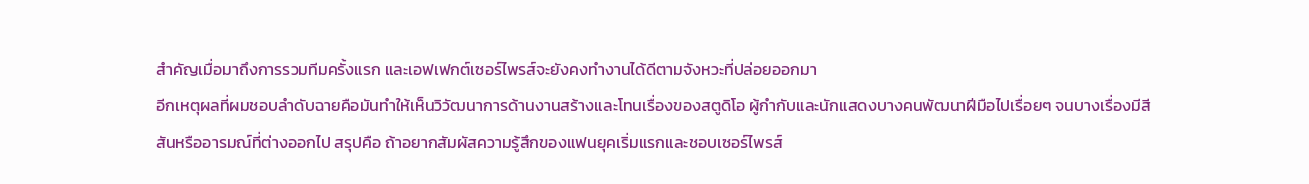สำคัญเมื่อมาถึงการรวมทีมครั้งแรก และเอฟเฟกต์เซอร์ไพรส์จะยังคงทำงานได้ดีตามจังหวะที่ปล่อยออกมา
อีกเหตุผลที่ผมชอบลำดับฉายคือมันทำให้เห็นวิวัฒนาการด้านงานสร้างและโทนเรื่องของสตูดิโอ ผู้กำกับและนักแสดงบางคนพัฒนาฝีมือไปเรื่อยๆ จนบางเรื่องมีสีสันหรืออารมณ์ที่ต่างออกไป สรุปคือ ถ้าอยากสัมผัสความรู้สึกของแฟนยุคเริ่มแรกและชอบเซอร์ไพรส์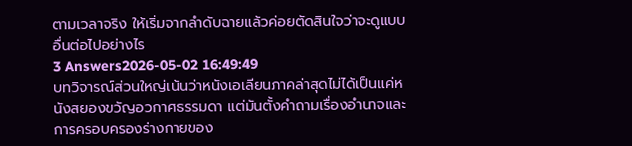ตามเวลาจริง ให้เริ่มจากลำดับฉายแล้วค่อยตัดสินใจว่าจะดูแบบอื่นต่อไปอย่างไร
3 Answers2026-05-02 16:49:49
บทวิจารณ์ส่วนใหญ่เน้นว่าหนังเอเลียนภาคล่าสุดไม่ได้เป็นแค่หนังสยองขวัญอวกาศธรรมดา แต่มันตั้งคำถามเรื่องอำนาจและการครอบครองร่างกายของ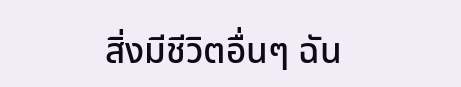สิ่งมีชีวิตอื่นๆ ฉัน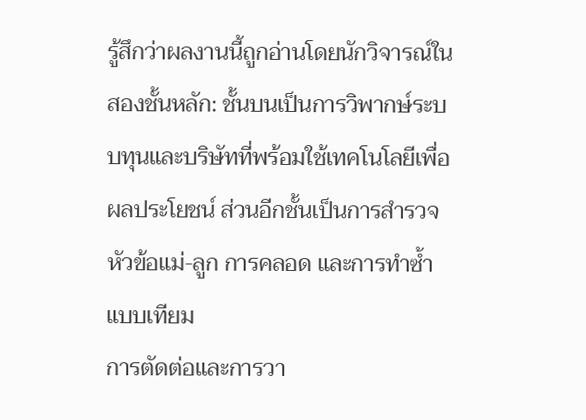รู้สึกว่าผลงานนี้ถูกอ่านโดยนักวิจารณ์ในสองชั้นหลัก: ชั้นบนเป็นการวิพากษ์ระบบทุนและบริษัทที่พร้อมใช้เทคโนโลยีเพื่อผลประโยชน์ ส่วนอีกชั้นเป็นการสำรวจหัวข้อแม่-ลูก การคลอด และการทำซ้ำแบบเทียม
การตัดต่อและการวา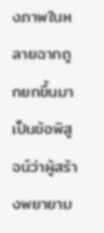งภาพในหลายฉากถูกยกขึ้นมาเป็นข้อพิสูจน์ว่าผู้สร้างพยายาม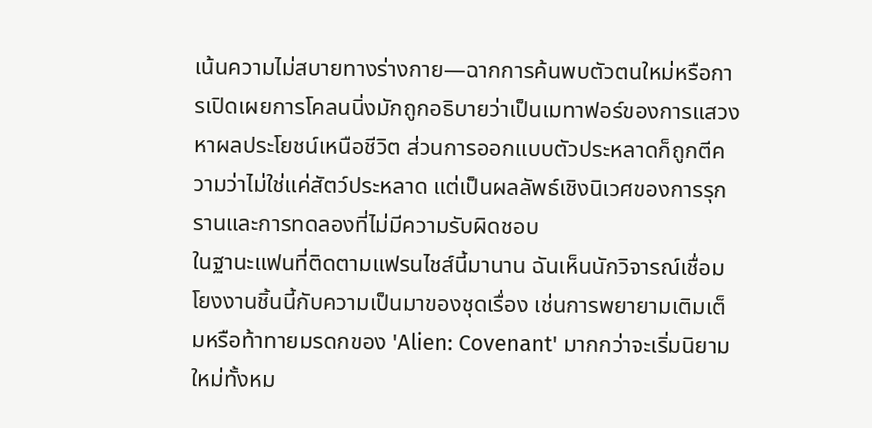เน้นความไม่สบายทางร่างกาย—ฉากการค้นพบตัวตนใหม่หรือการเปิดเผยการโคลนนิ่งมักถูกอธิบายว่าเป็นเมทาฟอร์ของการแสวงหาผลประโยชน์เหนือชีวิต ส่วนการออกแบบตัวประหลาดก็ถูกตีความว่าไม่ใช่แค่สัตว์ประหลาด แต่เป็นผลลัพธ์เชิงนิเวศของการรุกรานและการทดลองที่ไม่มีความรับผิดชอบ
ในฐานะแฟนที่ติดตามแฟรนไชส์นี้มานาน ฉันเห็นนักวิจารณ์เชื่อมโยงงานชิ้นนี้กับความเป็นมาของชุดเรื่อง เช่นการพยายามเติมเต็มหรือท้าทายมรดกของ 'Alien: Covenant' มากกว่าจะเริ่มนิยามใหม่ทั้งหม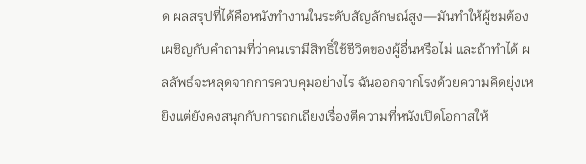ด ผลสรุปที่ได้คือหนังทำงานในระดับสัญลักษณ์สูง—มันทำให้ผู้ชมต้องเผชิญกับคำถามที่ว่าคนเรามีสิทธิ์ใช้ชีวิตของผู้อื่นหรือไม่ และถ้าทำได้ ผลลัพธ์จะหลุดจากการควบคุมอย่างไร ฉันออกจากโรงด้วยความคิดยุ่งเหยิงแต่ยังคงสนุกกับการถกเถียงเรื่องตีความที่หนังเปิดโอกาสให้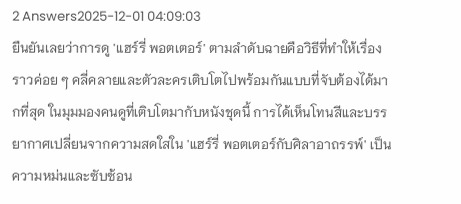2 Answers2025-12-01 04:09:03
ยืนยันเลยว่าการดู 'แฮร์รี่ พอตเตอร์' ตามลำดับฉายคือวิธีที่ทำให้เรื่องราวค่อย ๆ คลี่คลายและตัวละครเติบโตไปพร้อมกันแบบที่จับต้องได้มากที่สุด ในมุมมองคนดูที่เติบโตมากับหนังชุดนี้ การได้เห็นโทนสีและบรรยากาศเปลี่ยนจากความสดใสใน 'แฮร์รี่ พอตเตอร์กับศิลาอาถรรพ์' เป็นความหม่นและซับซ้อน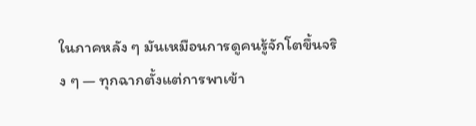ในภาคหลัง ๆ มันเหมือนการดูคนรู้จักโตขึ้นจริง ๆ — ทุกฉากตั้งแต่การพาเข้า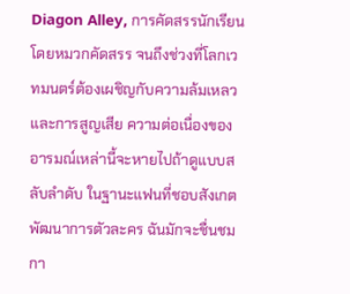Diagon Alley, การคัดสรรนักเรียนโดยหมวกคัดสรร จนถึงช่วงที่โลกเวทมนตร์ต้องเผชิญกับความล้มเหลวและการสูญเสีย ความต่อเนื่องของอารมณ์เหล่านี้จะหายไปถ้าดูแบบสลับลำดับ ในฐานะแฟนที่ชอบสังเกตพัฒนาการตัวละคร ฉันมักจะชื่นชมกา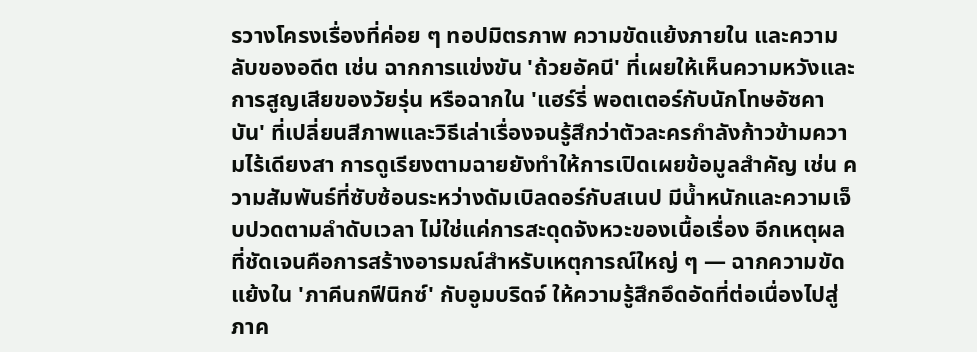รวางโครงเรื่องที่ค่อย ๆ ทอปมิตรภาพ ความขัดแย้งภายใน และความลับของอดีต เช่น ฉากการแข่งขัน 'ถ้วยอัคนี' ที่เผยให้เห็นความหวังและการสูญเสียของวัยรุ่น หรือฉากใน 'แฮร์รี่ พอตเตอร์กับนักโทษอัซคาบัน' ที่เปลี่ยนสีภาพและวิธีเล่าเรื่องจนรู้สึกว่าตัวละครกำลังก้าวข้ามความไร้เดียงสา การดูเรียงตามฉายยังทำให้การเปิดเผยข้อมูลสำคัญ เช่น ความสัมพันธ์ที่ซับซ้อนระหว่างดัมเบิลดอร์กับสเนป มีน้ำหนักและความเจ็บปวดตามลำดับเวลา ไม่ใช่แค่การสะดุดจังหวะของเนื้อเรื่อง อีกเหตุผลที่ชัดเจนคือการสร้างอารมณ์สำหรับเหตุการณ์ใหญ่ ๆ — ฉากความขัดแย้งใน 'ภาคีนกฟีนิกซ์' กับอูมบริดจ์ ให้ความรู้สึกอึดอัดที่ต่อเนื่องไปสู่ภาค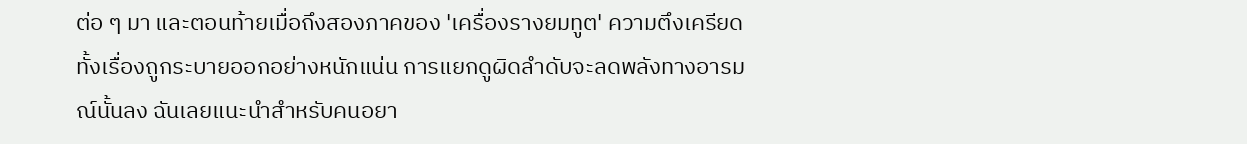ต่อ ๆ มา และตอนท้ายเมื่อถึงสองภาคของ 'เครื่องรางยมทูต' ความตึงเครียดทั้งเรื่องถูกระบายออกอย่างหนักแน่น การแยกดูผิดลำดับจะลดพลังทางอารมณ์นั้นลง ฉันเลยแนะนำสำหรับคนอยา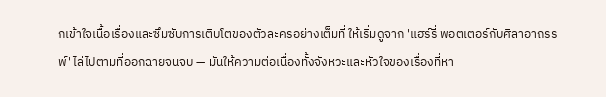กเข้าใจเนื้อเรื่องและซึมซับการเติบโตของตัวละครอย่างเต็มที่ ให้เริ่มดูจาก 'แฮร์รี่ พอตเตอร์กับศิลาอาถรรพ์' ไล่ไปตามที่ออกฉายจนจบ — มันให้ความต่อเนื่องทั้งจังหวะและหัวใจของเรื่องที่หา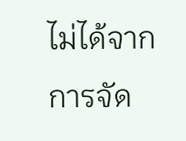ไม่ได้จากการจัด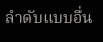ลำดับแบบอื่น